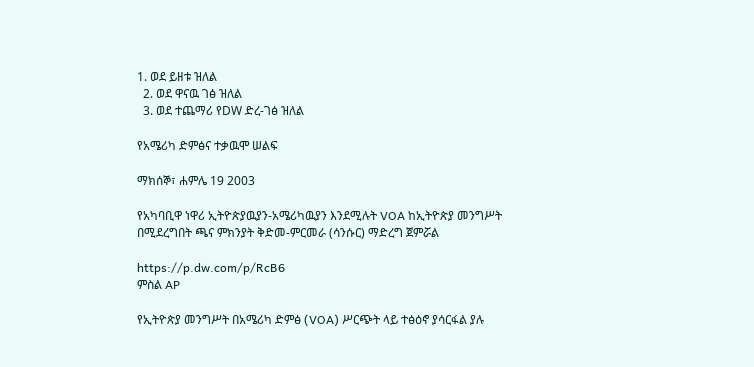1. ወደ ይዘቱ ዝለል
  2. ወደ ዋናዉ ገፅ ዝለል
  3. ወደ ተጨማሪ የDW ድረ-ገፅ ዝለል

የአሜሪካ ድምፅና ተቃዉሞ ሠልፍ

ማክሰኞ፣ ሐምሌ 19 2003

የአካባቢዋ ነዋሪ ኢትዮጵያዉያን-አሜሪካዉያን እንደሚሉት VOA ከኢትዮጵያ መንግሥት በሚደረግበት ጫና ምክንያት ቅድመ-ምርመራ (ሳንሱር) ማድረግ ጀምሯል

https://p.dw.com/p/RcB6
ምስል AP

የኢትዮጵያ መንግሥት በአሜሪካ ድምፅ (VOA) ሥርጭት ላይ ተፅዕኖ ያሳርፋል ያሉ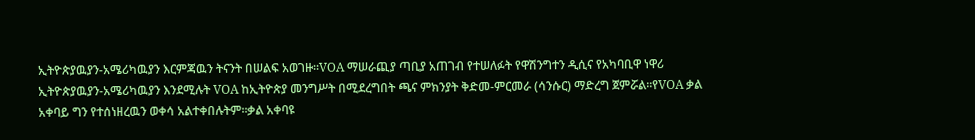ኢትዮጵያዉያን-አሜሪካዉያን እርምጃዉን ትናንት በሠልፍ አወገዙ።VOA ማሠራጪያ ጣቢያ አጠገብ የተሠለፉት የዋሽንግተን ዲሲና የአካባቢዋ ነዋሪ ኢትዮጵያዉያን-አሜሪካዉያን እንደሚሉት VOA ከኢትዮጵያ መንግሥት በሚደረግበት ጫና ምክንያት ቅድመ-ምርመራ (ሳንሱር) ማድረግ ጀምሯል።የVOA ቃል አቀባይ ግን የተሰነዘረዉን ወቀሳ አልተቀበሉትም።ቃል አቀባዩ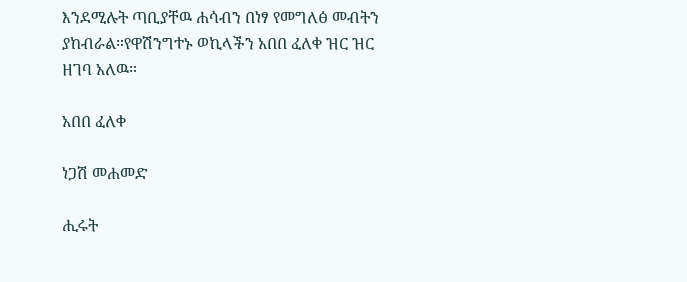እንደሚሉት ጣቢያቸዉ ሐሳብን በነፃ የመግለፅ መብትን ያከብራል።የዋሽንግተኑ ወኪላችን አበበ ፈለቀ ዝር ዝር ዘገባ አለዉ።

አበበ ፈለቀ

ነጋሽ መሐመድ

ሒሩት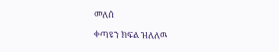መለሰ

ቀጣዩን ክፍል ዝለለዉ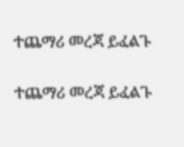ተጨማሪ መረጃ ይፈልጉ

ተጨማሪ መረጃ ይፈልጉ